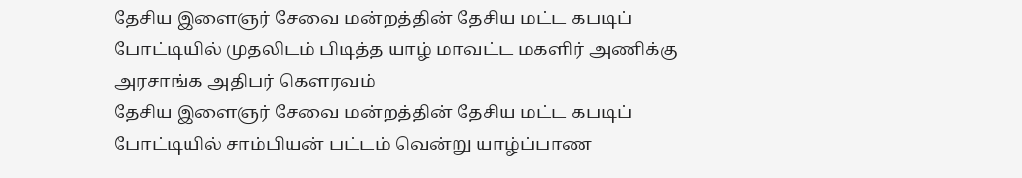தேசிய இளைஞர் சேவை மன்றத்தின் தேசிய மட்ட கபடிப் போட்டியில் முதலிடம் பிடித்த யாழ் மாவட்ட மகளிர் அணிக்கு அரசாங்க அதிபர் கௌரவம்
தேசிய இளைஞர் சேவை மன்றத்தின் தேசிய மட்ட கபடிப் போட்டியில் சாம்பியன் பட்டம் வென்று யாழ்ப்பாண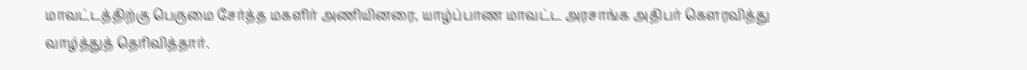மாவட்டத்திற்கு பெருமை சேர்த்த மகளிர் அணியினரை, யாழ்ப்பாண மாவட்ட அரசாங்க அதிபர் கௌரவித்து வாழ்த்துத் தெரிவித்தார்.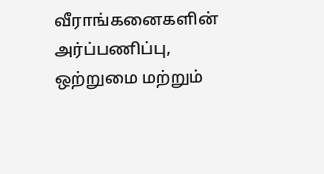வீராங்கனைகளின் அர்ப்பணிப்பு, ஒற்றுமை மற்றும்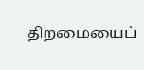திறமையைப்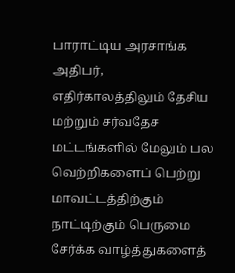பாராட்டிய அரசாங்க அதிபர், எதிர்காலத்திலும் தேசிய மற்றும் சர்வதேச மட்டங்களில் மேலும் பல வெற்றிகளைப் பெற்று மாவட்டத்திற்கும் நாட்டிற்கும் பெருமை சேர்க்க வாழ்த்துகளைத்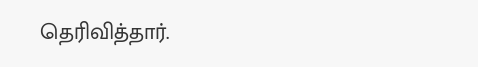தெரிவித்தார்.